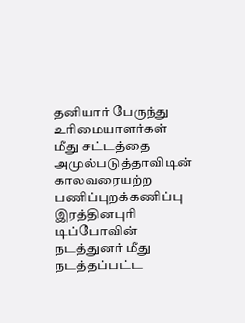தனியார் பேருந்து உரிமையாளர்கள் மீது சட்டத்தை அமுல்படுத்தாவிடின் காலவரையற்ற பணிப்புறக்கணிப்பு
இரத்தினபுரி டிப்போவின் நடத்துனர் மீது நடத்தப்பட்ட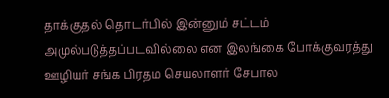தாக்குதல் தொடர்பில் இன்னும் சட்டம் அமுல்படுத்தப்படவில்லை என இலங்கை போக்குவரத்து ஊழியர் சங்க பிரதம செயலாளர் சேபால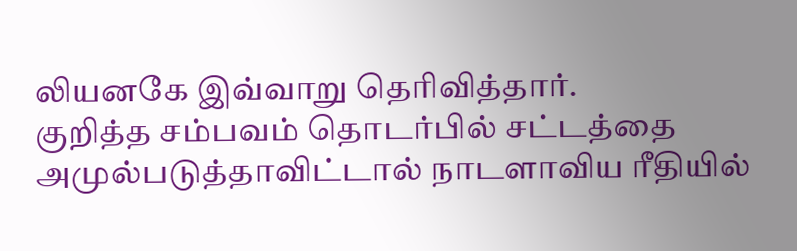லியனகே இவ்வாறு தெரிவித்தார்.
குறித்த சம்பவம் தொடர்பில் சட்டத்தை அமுல்படுத்தாவிட்டால் நாடளாவிய ரீதியில்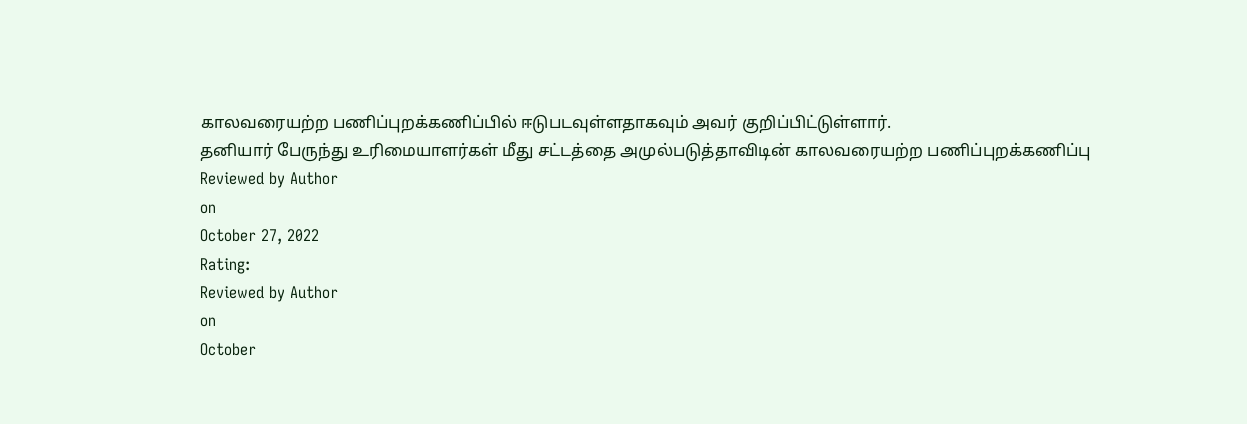காலவரையற்ற பணிப்புறக்கணிப்பில் ஈடுபடவுள்ளதாகவும் அவர் குறிப்பிட்டுள்ளார்.
தனியார் பேருந்து உரிமையாளர்கள் மீது சட்டத்தை அமுல்படுத்தாவிடின் காலவரையற்ற பணிப்புறக்கணிப்பு
Reviewed by Author
on
October 27, 2022
Rating:
Reviewed by Author
on
October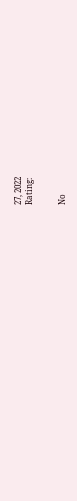27, 2022
Rating:


No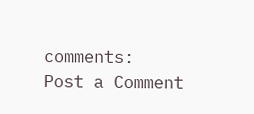comments:
Post a Comment